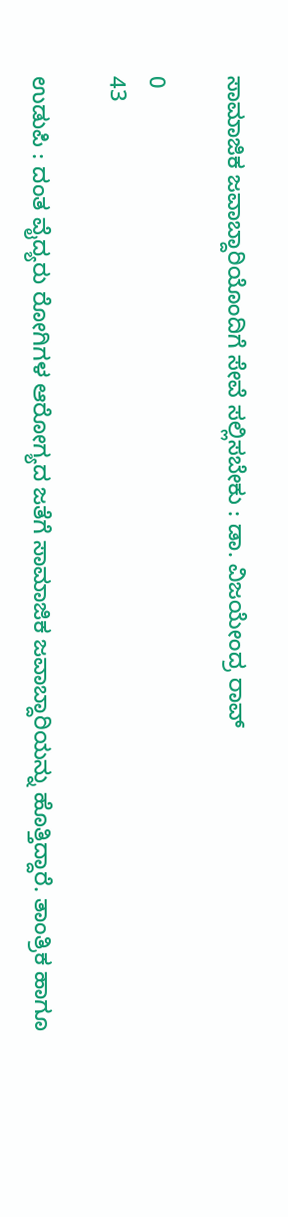ಸಾಮಾಜಿಕ ಜವಾಬ್ದಾರಿಯೊಂದಿಗೆ ಸೇವೆ ಸಲ್ಲಿಸಬೇಕು : ಡಾ. ವಿಜಯೇಂದ್ರ ರಾವ್

0
43

ಉಡುಪಿ : ದಂತ ವೈದ್ಯರು ರೋಗಿಗಳ ಆರೋಗ್ಯದ ಜತೆಗೆ ಸಾಮಾಜಿಕ ಜವಾಬ್ದಾರಿಯನ್ನು ಹೊತ್ತಿದ್ದಾರೆ. ತಾಂತ್ರಿಕ ಹಾಗೂ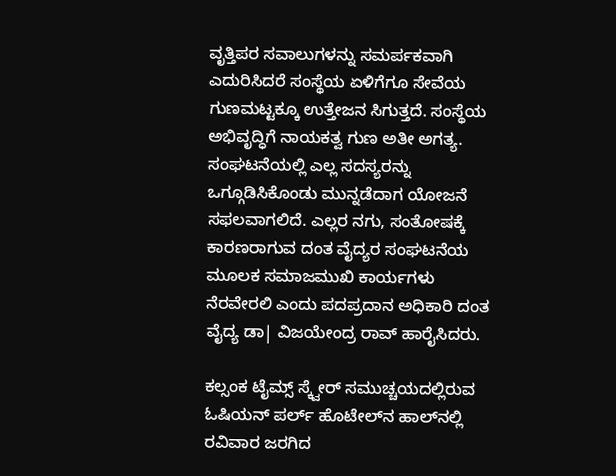ವೃತ್ತಿಪರ ಸವಾಲುಗಳನ್ನು ಸಮರ್ಪಕವಾಗಿ ಎದುರಿಸಿದರೆ ಸಂಸ್ಥೆಯ ಏಳಿಗೆಗೂ ಸೇವೆಯ ಗುಣಮಟ್ಟಕ್ಕೂ ಉತ್ತೇಜನ ಸಿಗುತ್ತದೆ. ಸಂಸ್ಥೆಯ ಅಭಿವೃದ್ಧಿಗೆ ನಾಯಕತ್ವ ಗುಣ ಅತೀ ಅಗತ್ಯ. ಸಂಘಟನೆಯಲ್ಲಿ ಎಲ್ಲ ಸದಸ್ಯರನ್ನು ಒಗ್ಗೂಡಿಸಿಕೊಂಡು ಮುನ್ನಡೆದಾಗ ಯೋಜನೆ ಸಫ‌ಲವಾಗಲಿದೆ. ಎಲ್ಲರ ನಗು, ಸಂತೋಷಕ್ಕೆ ಕಾರಣರಾಗುವ ದಂತ ವೈದ್ಯರ ಸಂಘಟನೆಯ ಮೂಲಕ ಸಮಾಜಮುಖಿ ಕಾರ್ಯಗಳು ನೆರವೇರಲಿ ಎಂದು ಪದಪ್ರದಾನ ಅಧಿಕಾರಿ ದಂತ ವೈದ್ಯ ಡಾ| ವಿಜಯೇಂದ್ರ ರಾವ್‌ ಹಾರೈಸಿದರು.

ಕಲ್ಸಂಕ ಟೈಮ್ಸ್‌ ಸ್ಕ್ವೇರ್‌ ಸಮುಚ್ಚಯದಲ್ಲಿರುವ ಓಷಿಯನ್‌ ಪರ್ಲ್ ಹೊಟೇಲ್‌ನ ಹಾಲ್‌ನಲ್ಲಿ ರವಿವಾರ ಜರಗಿದ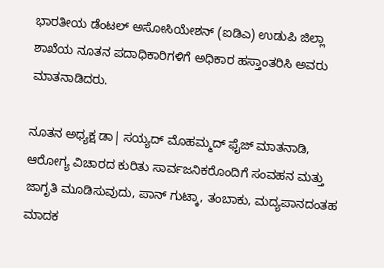ಭಾರತೀಯ ಡೆಂಟಲ್‌ ಅಸೋಸಿಯೇಶನ್‌ (ಐಡಿಎ) ಉಡುಪಿ ಜಿಲ್ಲಾ ಶಾಖೆಯ ನೂತನ ಪದಾಧಿಕಾರಿಗಳಿಗೆ ಅಧಿಕಾರ ಹಸ್ತಾಂತರಿಸಿ ಅವರು ಮಾತನಾಡಿದರು.

ನೂತನ ಅಧ್ಯಕ್ಷ ಡಾ| ಸಯ್ಯದ್‌ ಮೊಹಮ್ಮದ್‌ ಫೈಜ್‌ ಮಾತನಾಡಿ, ಆರೋಗ್ಯ ವಿಚಾರದ ಕುರಿತು ಸಾರ್ವಜನಿಕರೊಂದಿಗೆ ಸಂವಹನ ಮತ್ತು ಜಾಗೃತಿ ಮೂಡಿಸುವುದು, ಪಾನ್‌ ಗುಟ್ಕಾ, ತಂಬಾಕು, ಮದ್ಯಪಾನದಂತಹ ಮಾದಕ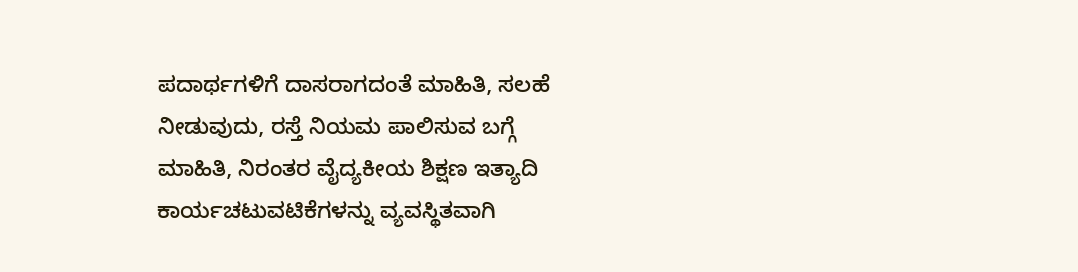ಪದಾರ್ಥಗಳಿಗೆ ದಾಸರಾಗದಂತೆ ಮಾಹಿತಿ, ಸಲಹೆ ನೀಡುವುದು, ರಸ್ತೆ ನಿಯಮ ಪಾಲಿಸುವ ಬಗ್ಗೆ ಮಾಹಿತಿ, ನಿರಂತರ ವೈದ್ಯಕೀಯ ಶಿಕ್ಷಣ ಇತ್ಯಾದಿ ಕಾರ್ಯಚಟುವಟಿಕೆಗಳನ್ನು ವ್ಯವಸ್ಥಿತವಾಗಿ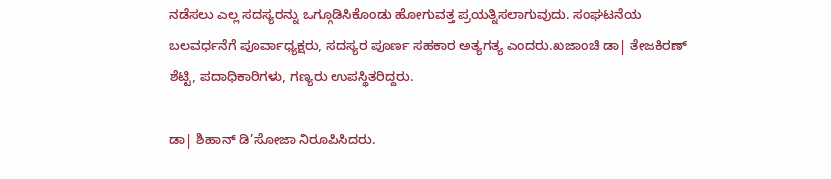ನಡೆಸಲು ಎಲ್ಲ ಸದಸ್ಯರನ್ನು ಒಗ್ಗೂಡಿಸಿಕೊಂಡು ಹೋಗುವತ್ತ ಪ್ರಯತ್ನಿಸಲಾಗುವುದು. ಸಂಘಟನೆಯ ಬಲವರ್ಧನೆಗೆ ಪೂರ್ವಾಧ್ಯಕ್ಷರು, ಸದಸ್ಯರ ಪೂರ್ಣ ಸಹಕಾರ ಅತ್ಯಗತ್ಯ ಎಂದರು.ಖಜಾಂಚಿ ಡಾ| ತೇಜಕಿರಣ್‌ ಶೆಟ್ಟಿ, ಪದಾಧಿಕಾರಿಗಳು, ಗಣ್ಯರು ಉಪಸ್ಥಿತರಿದ್ದರು.

ಡಾ| ಶಿಹಾನ್‌ ಡಿ’ಸೋಜಾ ನಿರೂಪಿಸಿದರು.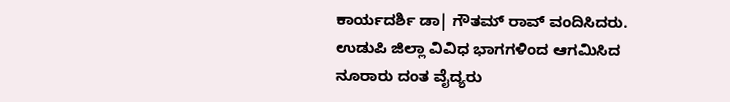ಕಾರ್ಯದರ್ಶಿ ಡಾ| ಗೌತಮ್‌ ರಾವ್‌ ವಂದಿಸಿದರು. ಉಡುಪಿ ಜಿಲ್ಲಾ ವಿವಿಧ ಭಾಗಗಳಿಂದ ಆಗಮಿಸಿದ ನೂರಾರು ದಂತ ವೈದ್ಯರು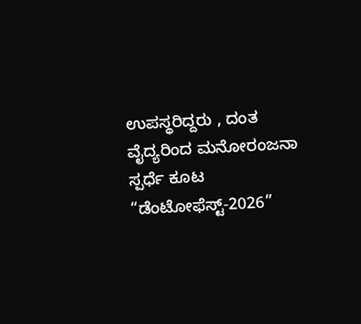ಉಪಸ್ಥರಿದ್ದರು , ದಂತ ವೈದ್ಯರಿಂದ ಮನೋರಂಜನಾ ಸ್ಪರ್ಧೆ ಕೂಟ “ಡೆಂಟೋಫೆಸ್ಟ್‌-2026”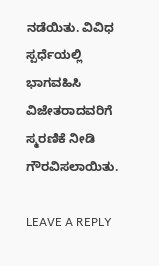ನಡೆಯಿತು. ವಿವಿಧ ಸ್ಪರ್ಧೆಯಲ್ಲಿ ಭಾಗವಹಿಸಿ ವಿಜೇತರಾದವರಿಗೆ ಸ್ಮರಣಿಕೆ ನೀಡಿ ಗೌರವಿಸಲಾಯಿತು.

LEAVE A REPLY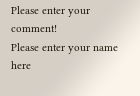Please enter your comment!
Please enter your name here